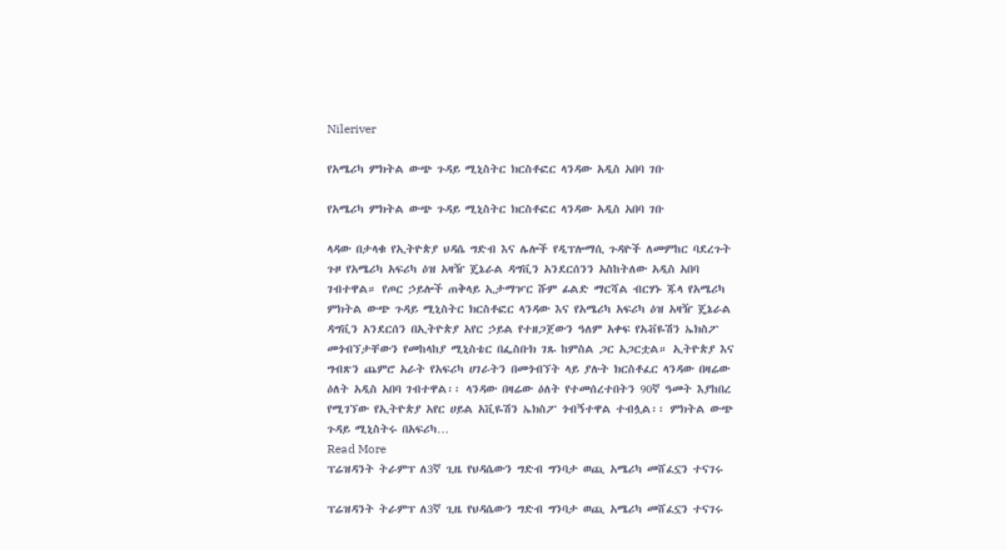Nileriver

የአሜሪካ ምክትል ውጭ ጉዳይ ሚኒስትር ክርስቶፎር ላንዳው አዲስ አበባ ገቡ

የአሜሪካ ምክትል ውጭ ጉዳይ ሚኒስትር ክርስቶፎር ላንዳው አዲስ አበባ ገቡ

ላዳው በታላቁ የኢትዮጵያ ህዳሴ ግድብ እና ሌሎች የዲፕሎማሲ ጉዳዮች ለመምከር ባደረጉት ጉዞ የአሜሪካ አፍሪካ ዕዝ አዛዥ ጄኔራል ዳግቪን አንደርሰንን አስከትለው አዲስ አበባ ገብተዋል። የጦር ኃይሎች ጠቅላይ ኢታማዦር ሹም ፊልድ ማርሻል ብርሃኑ ጁላ የአሜሪካ ምክትል ውጭ ጉዳይ ሚኒስትር ክርስቶፎር ላንዳው እና የአሜሪካ አፍሪካ ዕዝ አዛዥ ጄኔራል ዳግቪን አንደርሰን በኢትዮጵያ አየር ኃይል የተዘጋጀውን ዓለም አቀፍ የአቭዬሽን ኤክስፖ መጎብኘታቸውን የመከላከያ ሚኒስቴር በፌስቡክ ገጹ ከምስል ጋር አጋርቷል። ኢትዮጵያ እና ግብጽን ጨምሮ አራት የአፍሪካ ሀገራትን በመጎብኘት ላይ ያሉት ክርስቶፈር ላንዳው በዛሬው ዕለት አዲስ አበባ ገብተዋል፡፡ ላንዳው በዛሬው ዕለት የተመሰረተበትን 90ኛ ዓመት እያከበረ የሚገኘው የኢትዮጵያ አየር ሀይል አቪዬሽን ኤክስፖ ጎብኝተዋል ተብሏል፡፡ ምክትል ውጭ ጉዳይ ሚኒስትሩ በአፍሪካ…
Read More
ፕሬዝዳንት ትራምፕ ለ3ኛ ጊዜ የህዳሴውን ግድብ ግንባታ ወጪ አሜሪካ መሸፈኗን ተናገሩ

ፕሬዝዳንት ትራምፕ ለ3ኛ ጊዜ የህዳሴውን ግድብ ግንባታ ወጪ አሜሪካ መሸፈኗን ተናገሩ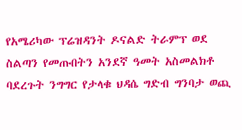የአሜሪካው ፕሬዝዳንት ዶናልድ ትራምፕ ወደ ስልጣን የመጡበትን አንደኛ ዓመት አስመልክቶ ባደረጉት ንግግር የታላቁ ህዳሴ ግድብ ግንባታ ወጪ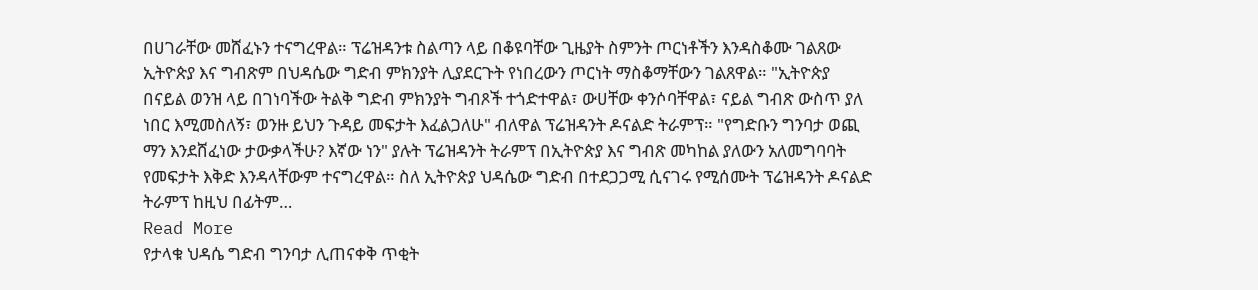በሀገራቸው መሸፈኑን ተናግረዋል። ፕሬዝዳንቱ ስልጣን ላይ በቆዩባቸው ጊዜያት ስምንት ጦርነቶችን እንዳስቆሙ ገልጸው ኢትዮጵያ እና ግብጽም በህዳሴው ግድብ ምክንያት ሊያደርጉት የነበረውን ጦርነት ማስቆማቸውን ገልጸዋል። "ኢትዮጵያ በናይል ወንዝ ላይ በገነባችው ትልቅ ግድብ ምክንያት ግብጾች ተጎድተዋል፣ ውሀቸው ቀንሶባቸዋል፣ ናይል ግብጽ ውስጥ ያለ ነበር እሚመስለኝ፣ ወንዙ ይህን ጉዳይ መፍታት እፈልጋለሁ" ብለዋል ፕሬዝዳንት ዶናልድ ትራምፕ። "የግድቡን ግንባታ ወጪ ማን እንደሸፈነው ታውቃላችሁ? እኛው ነን" ያሉት ፕሬዝዳንት ትራምፕ በኢትዮጵያ እና ግብጽ መካከል ያለውን አለመግባባት የመፍታት እቅድ እንዳላቸውም ተናግረዋል። ስለ ኢትዮጵያ ህዳሴው ግድብ በተደጋጋሚ ሲናገሩ የሚሰሙት ፕሬዝዳንት ዶናልድ ትራምፕ ከዚህ በፊትም…
Read More
የታላቁ ህዳሴ ግድብ ግንባታ ሊጠናቀቅ ጥቂት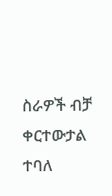ስራዎች ብቻ ቀርተውታል ተባለ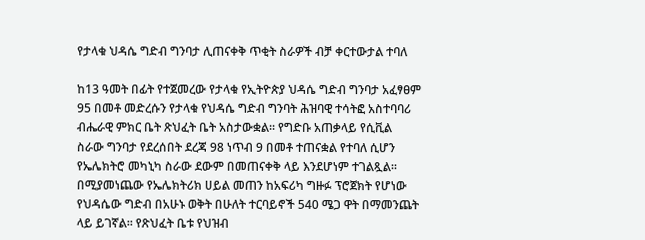የታላቁ ህዳሴ ግድብ ግንባታ ሊጠናቀቅ ጥቂት ስራዎች ብቻ ቀርተውታል ተባለ

ከ13 ዓመት በፊት የተጀመረው የታላቁ የኢትዮጵያ ህዳሴ ግድብ ግንባታ አፈፃፀም 95 በመቶ መድረሱን የታላቁ የህዳሴ ግድብ ግንባት ሕዝባዊ ተሳትፎ አስተባባሪ ብሔራዊ ምክር ቤት ጽህፈት ቤት አስታውቋል፡፡ የግድቡ አጠቃላይ የሲቪል ስራው ግንባታ የደረሰበት ደረጃ 98 ነጥብ 9 በመቶ ተጠናቋል የተባለ ሲሆን የኤሌክትሮ መካኒካ ስራው ደውም በመጠናቀቅ ላይ እንደሆነም ተገልጿል፡፡ በሚያመነጨው የኤሌክትሪክ ሀይል መጠን ከአፍሪካ ግዙፉ ፕሮጀክት የሆነው የህዳሴው ግድብ በአሁኑ ወቅት በሁለት ተርባይኖች 540 ሜጋ ዋት በማመንጨት ላይ ይገኛል፡፡ የጽህፈት ቤቱ የህዝብ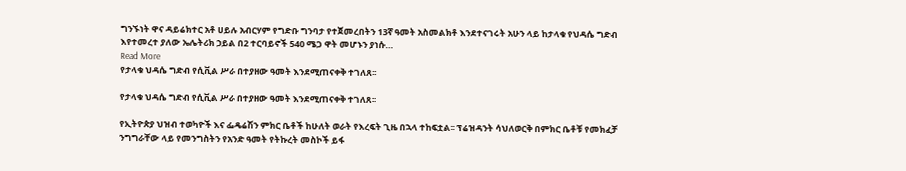ግንኙነት ዋና ዳይሬክተር አቶ ሀይሉ አብርሃም የግድቡ ግንባታ የተጀመረበትን 13ኛ ዓመት አስመልክቶ እንደተናገሩት አሁን ላይ ከታላቁ የህዳሴ ግድብ እየተመረተ ያለው ኤሌትሪክ ኃይል በ2 ተርባይኖች 540 ሜጋ ዋት መሆኑን ያነሱ…
Read More
የታላቁ ህዳሴ ግድብ የሲቪል ሥራ በተያዘው ዓመት እንደሚጠናቀቅ ተገለጸ፡፡

የታላቁ ህዳሴ ግድብ የሲቪል ሥራ በተያዘው ዓመት እንደሚጠናቀቅ ተገለጸ፡፡

የኢትዮጵያ ህዝብ ተወካዮች እና ፌዴሬሽን ምክር ቤቶች ከሁለት ወራት የእረፍት ጊዜ በኋላ ተከፍቷል፡፡ ፕሬዝዳንት ሳህለወርቅ በምክር ቤቶቹ የመክፈቻ ንግግራቸው ላይ የመንግስትን የአንድ ዓመት የትኩረት መስኮች ይፋ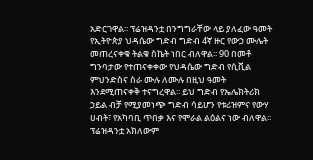አድርገዋል፡፡ ፕሬዝዳንቷ በንግግራቸው ላይ ያለፈው ዓመት የኢትዮጵያ ህዳሴው ግድብ ግድብ 4ኛ ዙር የውኃ ሙሌት መጠረናቀቁ ትልቁ ስኬት ነበር ብለዋል፡፡ 90 በመቶ ግንባታው የተጠናቀቀው የህዳሴው ግድብ የሲቪል ምህንድስና ስራ ሙሉ ለሙሉ በዚህ ዓመት እንደሚጠናቀቅ ተናግረዋል፡፡ ይህ ግድብ የኤሌክትሪክ ኃይል ብቻ የሚያመነጭ ግድብ ሳይሆን የቱሪዝምና የውሃ ሀብት፣ የአካባቢ ጥበቃ እና የሞራል ልዕልና ነው ብለዋል፡፡ ፕሬዝዳንቷ አክለውም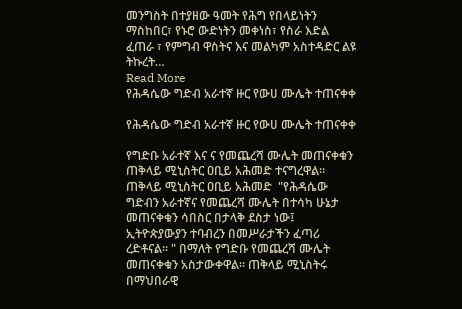መንግስት በተያዘው ዓመት የሕግ የበላይነትን ማስከበር፣ የኑሮ ውድነትን መቀነስ፣ የስራ እድል ፈጠራ ፣ የምግብ ዋስትና እና መልካም አስተዳድር ልዩ ትኩረት…
Read More
የሕዳሴው ግድብ አራተኛ ዙር የውሀ ሙሌት ተጠናቀቀ

የሕዳሴው ግድብ አራተኛ ዙር የውሀ ሙሌት ተጠናቀቀ

የግድቡ አራተኛ እና ና የመጨረሻ ሙሌት መጠናቀቁን ጠቅላይ ሚኒስትር ዐቢይ አሕመድ ተናግረዋል። ጠቅላይ ሚኒስትር ዐቢይ አሕመድ  "የሕዳሴው ግድብን አራተኛና የመጨረሻ ሙሌት በተሳካ ሁኔታ መጠናቀቁን ሳበስር በታላቅ ደስታ ነው፤  ኢትዮጵያውያን ተባብረን በመሥራታችን ፈጣሪ ረድቶናል። " በማለት የግድቡ የመጨረሻ ሙሌት መጠናቀቁን አስታውቀዋል። ጠቅላይ ሚኒስትሩ በማህበራዊ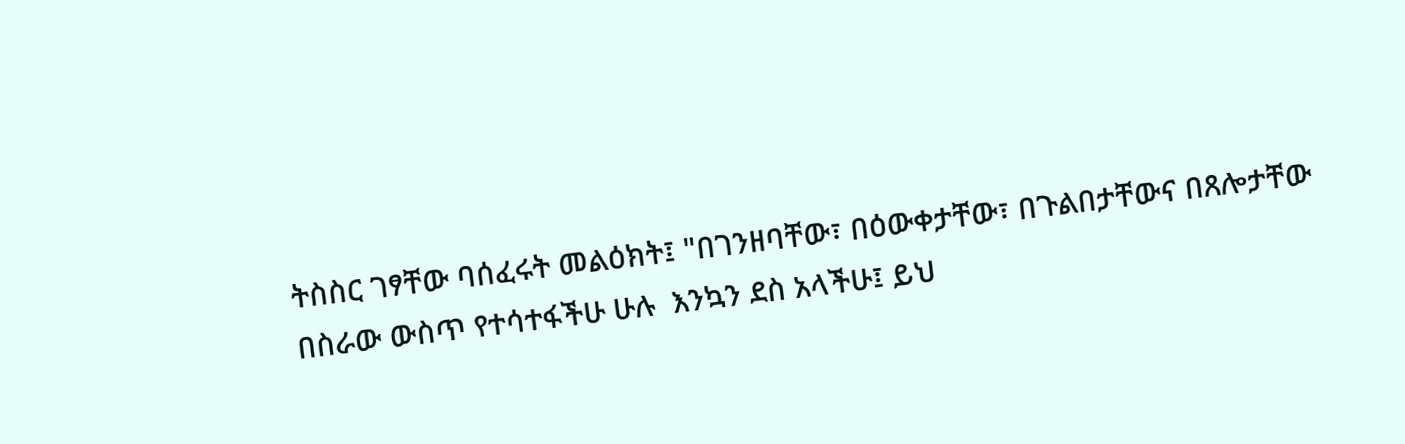ትስስር ገፃቸው ባሰፈሩት መልዕክት፤ "በገንዘባቸው፣ በዕውቀታቸው፣ በጉልበታቸውና በጸሎታቸው በስራው ውስጥ የተሳተፋችሁ ሁሉ  እንኳን ደስ አላችሁ፤ ይህ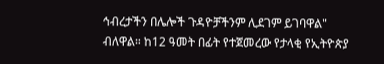ኅብረታችን በሌሎች ጉዳዮቻችንም ሊደገም ይገባዋል" ብለዋል። ከ12 ዓመት በፊት የተጀመረው የታላቂ የኢትዮጵያ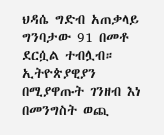ህዳሴ ግድብ አጠቃላይ ግንባታው 91 በመቶ ደርሷል ተብሏብ። ኢትዮጵያዊያን በሚያዋጡት ገንዘብ እነ በመንግስት ወጪ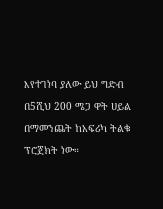እየተገነባ ያለው ይህ ግድብ በ5ሺህ 200 ሜጋ ዋት ሀይል በማመንጨት ከአፍሪካ ትልቁ ፕሮጀክት ነው።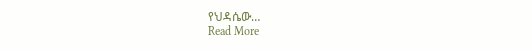የህዳሴው…
Read More